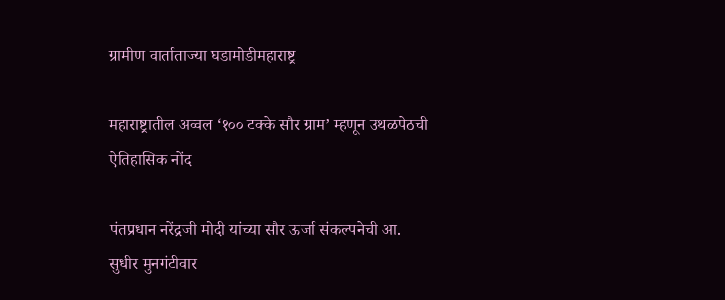ग्रामीण वार्ताताज्या घडामोडीमहाराष्ट्र

महाराष्ट्रातील अव्वल ‘१०० टक्के सौर ग्राम’ म्हणून उथळपेठची ऐतिहासिक नोंद

पंतप्रधान नरेंद्रजी मोदी यांच्या सौर ऊर्जा संकल्पनेची आ. सुधीर मुनगंटीवार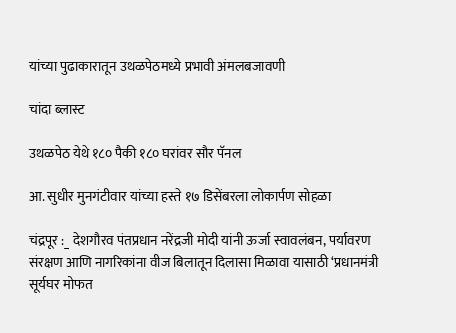यांच्या पुढाकारातून उथळपेठमध्ये प्रभावी अंमलबजावणी

चांदा ब्लास्ट

उथळपेठ येथे १८० पैकी १८० घरांवर सौर पॅनल

आ. सुधीर मुनगंटीवार यांच्या हस्ते १७ डिसेंबरला लोकार्पण सोहळा

चंद्रपूर :_ देशगौरव पंतप्रधान नरेंद्रजी मोदी यांनी ऊर्जा स्वावलंबन, पर्यावरण संरक्षण आणि नागरिकांना वीज बिलातून दिलासा मिळावा यासाठी ‘प्रधानमंत्री सूर्यघर मोफत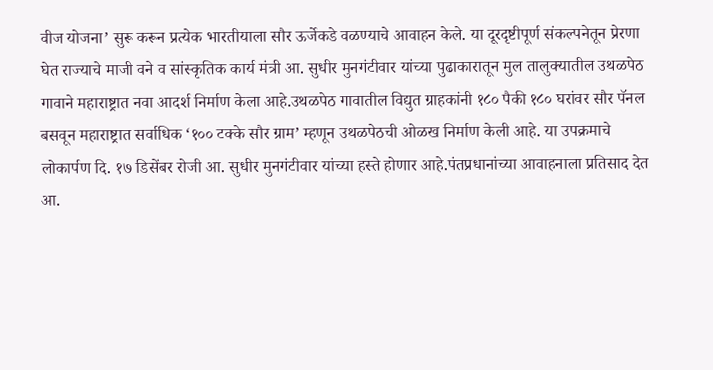वीज योजना’ सुरू करून प्रत्येक भारतीयाला सौर ऊर्जेकडे वळण्याचे आवाहन केले. या दूरदृष्टीपूर्ण संकल्पनेतून प्रेरणा घेत राज्याचे माजी वने व सांस्कृतिक कार्य मंत्री आ. सुधीर मुनगंटीवार यांच्या पुढाकारातून मुल तालुक्यातील उथळपेठ गावाने महाराष्ट्रात नवा आदर्श निर्माण केला आहे.उथळपेठ गावातील विद्युत ग्राहकांनी १८० पैकी १८० घरांवर सौर पॅनल बसवून महाराष्ट्रात सर्वाधिक ‘१०० टक्के सौर ग्राम’ म्हणून उथळपेठची ओळख निर्माण केली आहे. या उपक्रमाचे लोकार्पण दि. १७ डिसेंबर रोजी आ. सुधीर मुनगंटीवार यांच्या हस्ते होणार आहे.पंतप्रधानांच्या आवाहनाला प्रतिसाद देत आ.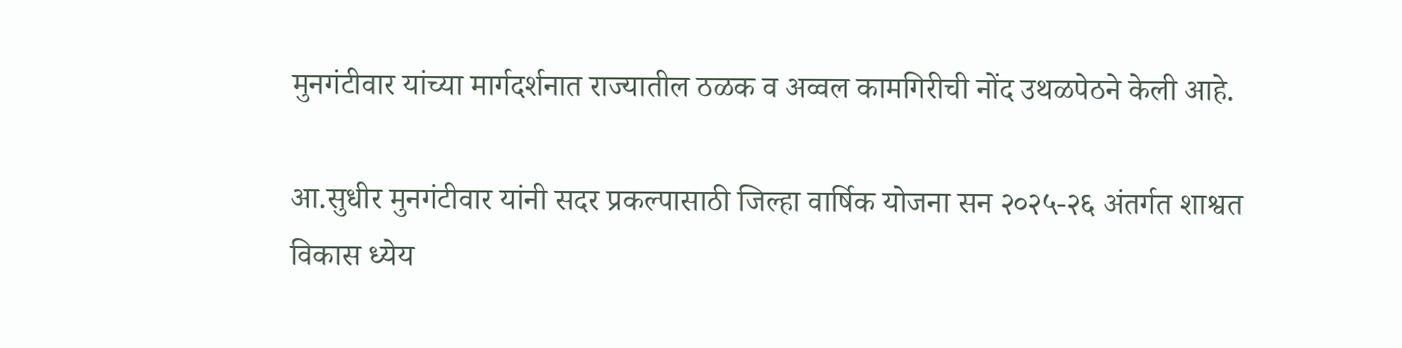मुनगंटीवार यांच्या मार्गदर्शनात राज्यातील ठळक व अव्वल कामगिरीची नोंद उथळपेठने केली आहे.

आ.सुधीर मुनगंटीवार यांनी सदर प्रकल्पासाठी जिल्हा वार्षिक योजना सन २०२५-२६ अंतर्गत शाश्वत विकास ध्येय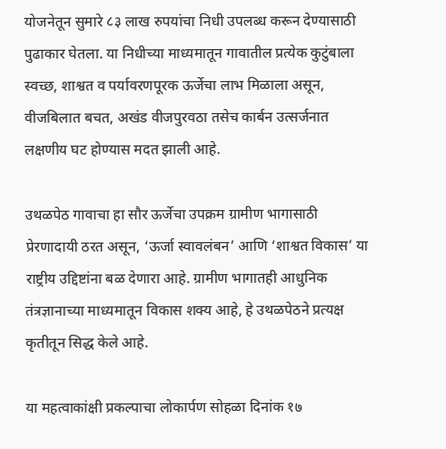योजनेतून सुमारे ८३ लाख रुपयांचा निधी उपलब्ध करून देण्यासाठी पुढाकार घेतला. या निधीच्या माध्यमातून गावातील प्रत्येक कुटुंबाला स्वच्छ, शाश्वत व पर्यावरणपूरक ऊर्जेचा लाभ मिळाला असून, वीजबिलात बचत, अखंड वीजपुरवठा तसेच कार्बन उत्सर्जनात लक्षणीय घट होण्यास मदत झाली आहे.

उथळपेठ गावाचा हा सौर ऊर्जेचा उपक्रम ग्रामीण भागासाठी प्रेरणादायी ठरत असून, ‘ऊर्जा स्वावलंबन’ आणि ‘शाश्वत विकास’ या राष्ट्रीय उद्दिष्टांना बळ देणारा आहे. ग्रामीण भागातही आधुनिक तंत्रज्ञानाच्या माध्यमातून विकास शक्य आहे, हे उथळपेठने प्रत्यक्ष कृतीतून सिद्ध केले आहे.

या महत्वाकांक्षी प्रकल्पाचा लोकार्पण सोहळा दिनांक १७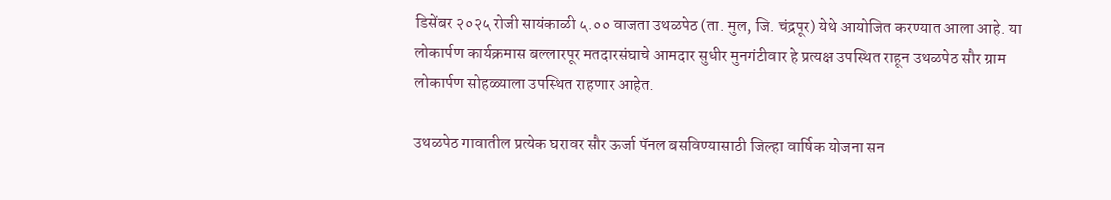डिसेंबर २०२५ रोजी सायंकाळी ५.०० वाजता उथळपेठ (ता. मुल, जि. चंद्रपूर) येथे आयोजित करण्यात आला आहे. या लोकार्पण कार्यक्रमास बल्लारपूर मतदारसंघाचे आमदार सुधीर मुनगंटीवार हे प्रत्यक्ष उपस्थित राहून उथळपेठ सौर ग्राम लोकार्पण सोहळ्याला उपस्थित राहणार आहेत.

उथळपेठ गावातील प्रत्येक घरावर सौर ऊर्जा पॅनल बसविण्यासाठी जिल्हा वार्षिक योजना सन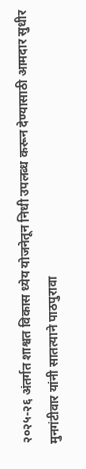२०२५-२६ अंतर्गत शाश्वत विकास ध्येय योजनेतून निधी उपलब्ध करून देण्यासाठी आमदार सुधीर मुनगंटीवार यांनी सातत्याने पाठपुरावा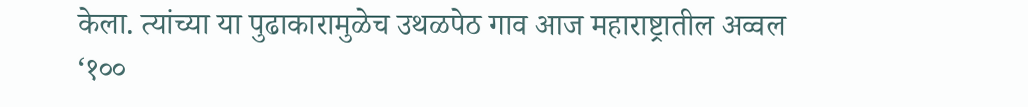केला. त्यांच्या या पुढाकारामुळेच उथळपेठ गाव आज महाराष्ट्रातील अव्वल ‘१००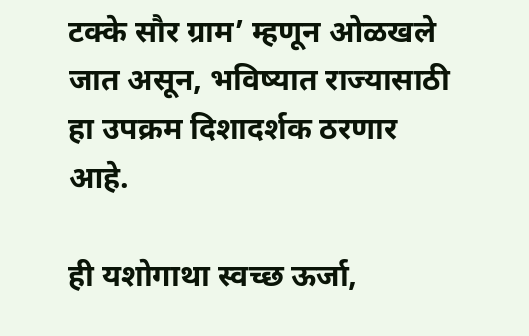टक्के सौर ग्राम’ म्हणून ओळखले जात असून, भविष्यात राज्यासाठी हा उपक्रम दिशादर्शक ठरणार आहे.

ही यशोगाथा स्वच्छ ऊर्जा,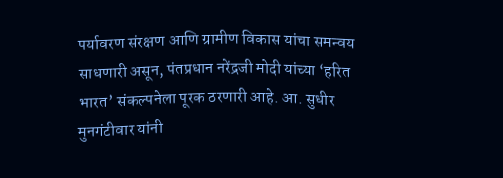पर्यावरण संरक्षण आणि ग्रामीण विकास यांचा समन्वय साधणारी असून, पंतप्रधान नरेंद्रजी मोदी यांच्या ‘हरित भारत’ संकल्पनेला पूरक ठरणारी आहे. आ. सुधीर मुनगंटीवार यांनी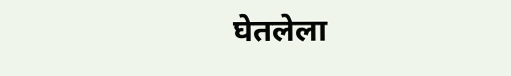घेतलेला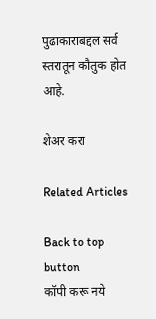पुढाकाराबद्दल सर्व स्तरातून कौतुक होत आहे.

शेअर करा

Related Articles

Back to top button
कॉपी करू नये